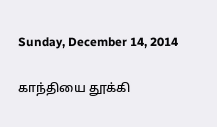Sunday, December 14, 2014

காந்தியை தூக்கி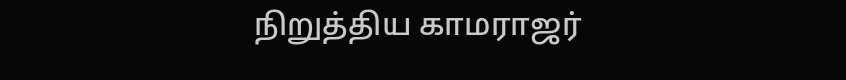நிறுத்திய காமராஜர்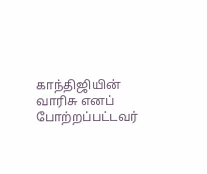காந்திஜியின் வாரிசு எனப் போற்றப்பட்டவர்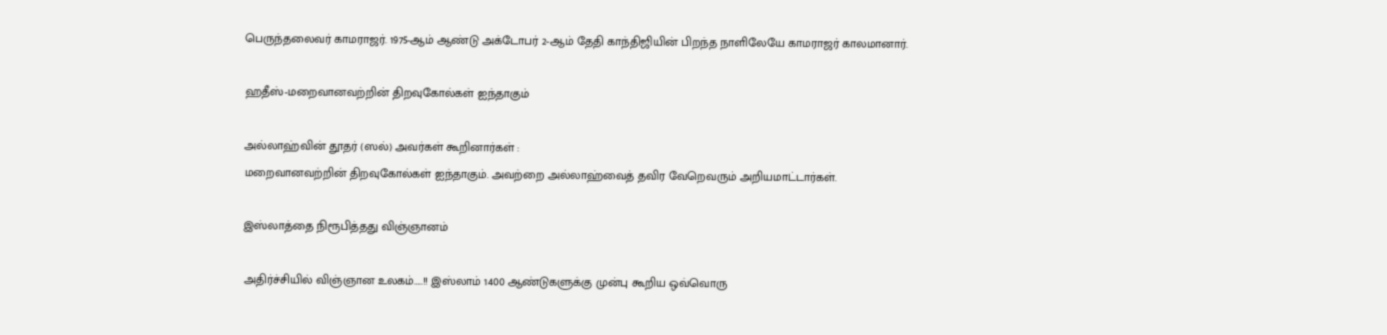பெருந்தலைவர் காமராஜர். 1975-ஆம் ஆண்டு அக்டோபர் 2-ஆம் தேதி காந்திஜியின் பிறந்த நாளிலேயே காமராஜர் காலமானார்.

ஹதீஸ்-மறைவானவற்றின் திறவுகோல்கள் ஐந்தாகும்

அல்லாஹ்வின் தூதர் (ஸல்) அவர்கள் கூறினார்கள் :
மறைவானவற்றின் திறவுகோல்கள் ஐந்தாகும். அவற்றை அல்லாஹ்வைத் தவிர வேறெவரும் அறியமாட்டார்கள்.

இஸ்லாத்தை நிரூபித்தது விஞ்ஞானம்

அதிர்ச்சியில் விஞ்ஞான உலகம்…..!! இஸ்லாம் 1400 ஆண்டுகளுக்கு முன்பு கூறிய ஒவ்வொரு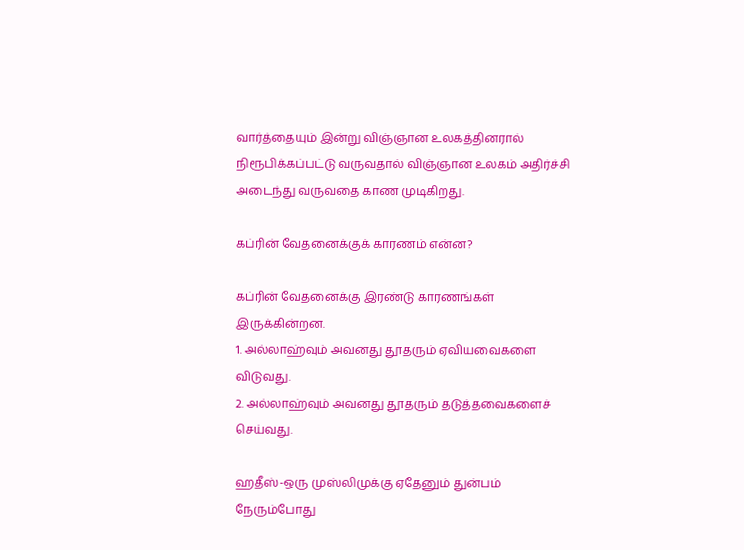வார்த்தையும் இன்று விஞ்ஞான உலகத்தினரால் நிரூபிக்கப்பட்டு வருவதால் விஞ்ஞான உலகம் அதிர்ச்சி அடைந்து வருவதை காண முடிகிறது.

கப்ரின் வேதனைக்குக் காரணம் என்ன?

கப்ரின் வேதனைக்கு இரண்டு காரணங்கள் இருக்கின்றன.
1. அல்லாஹ்வும் அவனது தூதரும் ஏவியவைகளை விடுவது.
2. அல்லாஹ்வும் அவனது தூதரும் தடுத்தவைகளைச் செய்வது.

ஹதீஸ்-ஒரு முஸ்லிமுக்கு ஏதேனும் துன்பம் நேரும்போது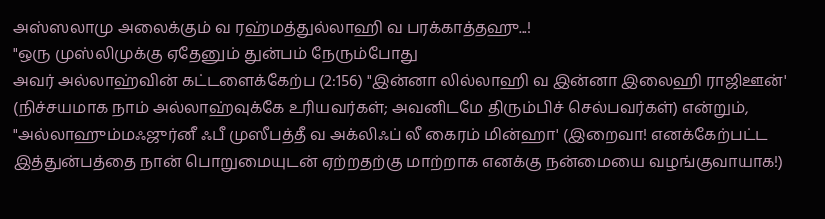அஸ்ஸலாமு அலைக்கும் வ ரஹ்மத்துல்லாஹி வ பரக்காத்தஹு...!
"ஒரு முஸ்லிமுக்கு ஏதேனும் துன்பம் நேரும்போது
அவர் அல்லாஹ்வின் கட்டளைக்கேற்ப (2:156) "இன்னா லில்லாஹி வ இன்னா இலைஹி ராஜிஊன்' (நிச்சயமாக நாம் அல்லாஹ்வுக்கே உரியவர்கள்; அவனிடமே திரும்பிச் செல்பவர்கள்) என்றும்,
"அல்லாஹும்மஃஜுர்னீ ஃபீ முஸீபத்தீ வ அக்லிஃப் லீ கைரம் மின்ஹா' (இறைவா! எனக்கேற்பட்ட இத்துன்பத்தை நான் பொறுமையுடன் ஏற்றதற்கு மாற்றாக எனக்கு நன்மையை வழங்குவாயாக!)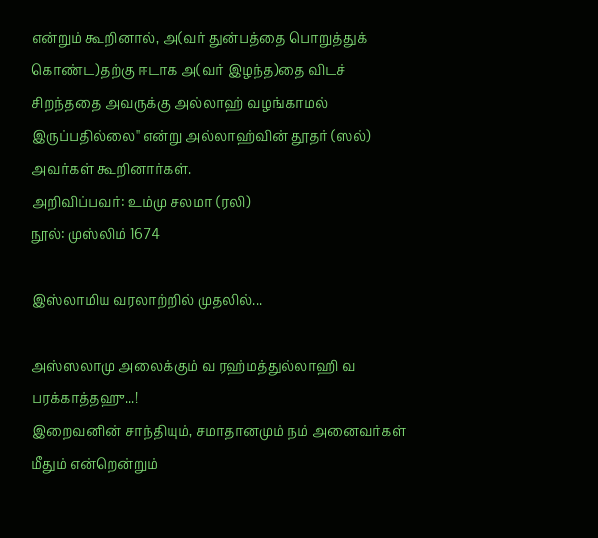என்றும் கூறினால், அ(வர் துன்பத்தை பொறுத்துக் கொண்ட)தற்கு ஈடாக அ(வர் இழந்த)தை விடச் சிறந்ததை அவருக்கு அல்லாஹ் வழங்காமல் இருப்பதில்லை'' என்று அல்லாஹ்வின் தூதர் (ஸல்) அவர்கள் கூறினார்கள்.
அறிவிப்பவர்: உம்மு சலமா (ரலி)                                                                  நூல்: முஸ்லிம் 1674

இஸ்லாமிய வரலாற்றில் முதலில்...

அஸ்ஸலாமு அலைக்கும் வ ரஹ்மத்துல்லாஹி வ பரக்காத்தஹு...!
இறைவனின் சாந்தியும், சமாதானமும் நம் அனைவர்கள் மீதும் என்றென்றும்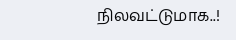நிலவட்டுமாக..!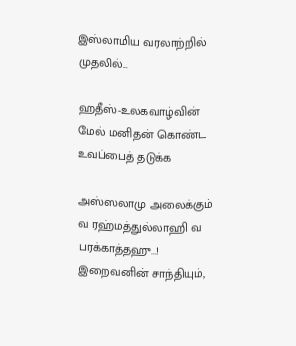இஸ்லாமிய வரலாற்றில் முதலில்...

ஹதீஸ்-உலகவாழ்வின் மேல் மனிதன் கொண்ட உவப்பைத் தடுக்க

அஸ்ஸலாமு அலைக்கும் வ ரஹ்மத்துல்லாஹி வ பரக்காத்தஹு...!
இறைவனின் சாந்தியும்,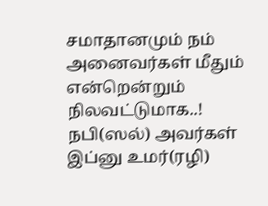சமாதானமும் நம் அனைவர்கள் மீதும் என்றென்றும்
நிலவட்டுமாக..!
நபி(ஸல்) அவர்கள் இப்னு உமர்(ரழி)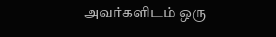அவர்களிடம் ஒரு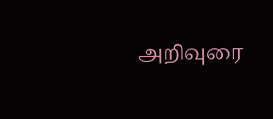அறிவுரை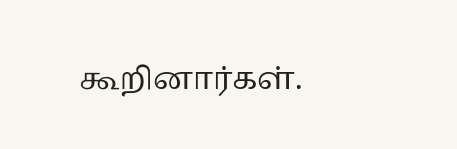கூறினார்கள்.